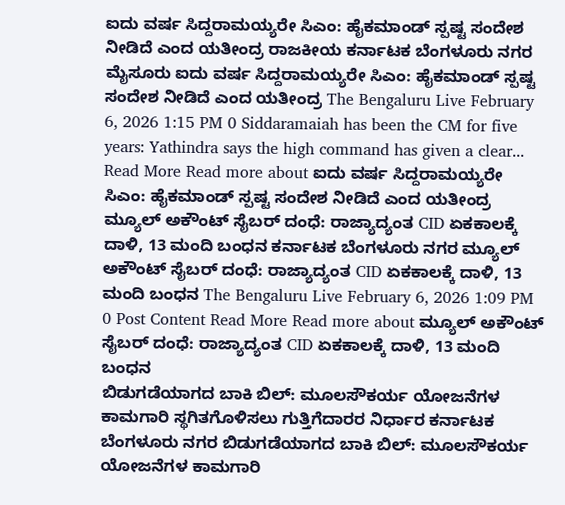ಐದು ವರ್ಷ ಸಿದ್ದರಾಮಯ್ಯರೇ ಸಿಎಂ: ಹೈಕಮಾಂಡ್ ಸ್ಪಷ್ಟ ಸಂದೇಶ ನೀಡಿದೆ ಎಂದ ಯತೀಂದ್ರ ರಾಜಕೀಯ ಕರ್ನಾಟಕ ಬೆಂಗಳೂರು ನಗರ ಮೈಸೂರು ಐದು ವರ್ಷ ಸಿದ್ದರಾಮಯ್ಯರೇ ಸಿಎಂ: ಹೈಕಮಾಂಡ್ ಸ್ಪಷ್ಟ ಸಂದೇಶ ನೀಡಿದೆ ಎಂದ ಯತೀಂದ್ರ The Bengaluru Live February 6, 2026 1:15 PM 0 Siddaramaiah has been the CM for five years: Yathindra says the high command has given a clear... Read More Read more about ಐದು ವರ್ಷ ಸಿದ್ದರಾಮಯ್ಯರೇ ಸಿಎಂ: ಹೈಕಮಾಂಡ್ ಸ್ಪಷ್ಟ ಸಂದೇಶ ನೀಡಿದೆ ಎಂದ ಯತೀಂದ್ರ
ಮ್ಯೂಲ್ ಅಕೌಂಟ್ ಸೈಬರ್ ದಂಧೆ: ರಾಜ್ಯಾದ್ಯಂತ CID ಏಕಕಾಲಕ್ಕೆ ದಾಳಿ, 13 ಮಂದಿ ಬಂಧನ ಕರ್ನಾಟಕ ಬೆಂಗಳೂರು ನಗರ ಮ್ಯೂಲ್ ಅಕೌಂಟ್ ಸೈಬರ್ ದಂಧೆ: ರಾಜ್ಯಾದ್ಯಂತ CID ಏಕಕಾಲಕ್ಕೆ ದಾಳಿ, 13 ಮಂದಿ ಬಂಧನ The Bengaluru Live February 6, 2026 1:09 PM 0 Post Content Read More Read more about ಮ್ಯೂಲ್ ಅಕೌಂಟ್ ಸೈಬರ್ ದಂಧೆ: ರಾಜ್ಯಾದ್ಯಂತ CID ಏಕಕಾಲಕ್ಕೆ ದಾಳಿ, 13 ಮಂದಿ ಬಂಧನ
ಬಿಡುಗಡೆಯಾಗದ ಬಾಕಿ ಬಿಲ್: ಮೂಲಸೌಕರ್ಯ ಯೋಜನೆಗಳ ಕಾಮಗಾರಿ ಸ್ಥಗಿತಗೊಳಿಸಲು ಗುತ್ತಿಗೆದಾರರ ನಿರ್ಧಾರ ಕರ್ನಾಟಕ ಬೆಂಗಳೂರು ನಗರ ಬಿಡುಗಡೆಯಾಗದ ಬಾಕಿ ಬಿಲ್: ಮೂಲಸೌಕರ್ಯ ಯೋಜನೆಗಳ ಕಾಮಗಾರಿ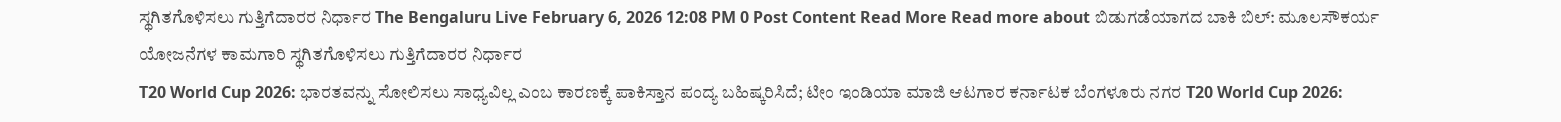ಸ್ಥಗಿತಗೊಳಿಸಲು ಗುತ್ತಿಗೆದಾರರ ನಿರ್ಧಾರ The Bengaluru Live February 6, 2026 12:08 PM 0 Post Content Read More Read more about ಬಿಡುಗಡೆಯಾಗದ ಬಾಕಿ ಬಿಲ್: ಮೂಲಸೌಕರ್ಯ ಯೋಜನೆಗಳ ಕಾಮಗಾರಿ ಸ್ಥಗಿತಗೊಳಿಸಲು ಗುತ್ತಿಗೆದಾರರ ನಿರ್ಧಾರ
T20 World Cup 2026: ಭಾರತವನ್ನು ಸೋಲಿಸಲು ಸಾಧ್ಯವಿಲ್ಲ ಎಂಬ ಕಾರಣಕ್ಕೆ ಪಾಕಿಸ್ತಾನ ಪಂದ್ಯ ಬಹಿಷ್ಕರಿಸಿದೆ; ಟೀಂ ಇಂಡಿಯಾ ಮಾಜಿ ಆಟಗಾರ ಕರ್ನಾಟಕ ಬೆಂಗಳೂರು ನಗರ T20 World Cup 2026: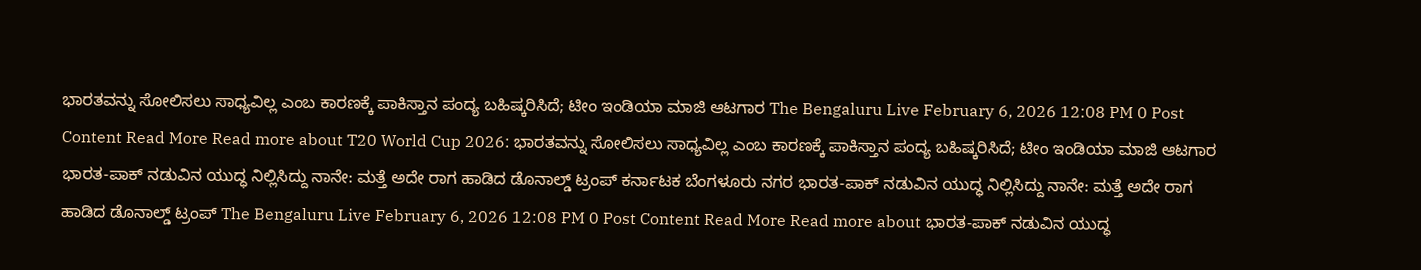ಭಾರತವನ್ನು ಸೋಲಿಸಲು ಸಾಧ್ಯವಿಲ್ಲ ಎಂಬ ಕಾರಣಕ್ಕೆ ಪಾಕಿಸ್ತಾನ ಪಂದ್ಯ ಬಹಿಷ್ಕರಿಸಿದೆ; ಟೀಂ ಇಂಡಿಯಾ ಮಾಜಿ ಆಟಗಾರ The Bengaluru Live February 6, 2026 12:08 PM 0 Post Content Read More Read more about T20 World Cup 2026: ಭಾರತವನ್ನು ಸೋಲಿಸಲು ಸಾಧ್ಯವಿಲ್ಲ ಎಂಬ ಕಾರಣಕ್ಕೆ ಪಾಕಿಸ್ತಾನ ಪಂದ್ಯ ಬಹಿಷ್ಕರಿಸಿದೆ; ಟೀಂ ಇಂಡಿಯಾ ಮಾಜಿ ಆಟಗಾರ
ಭಾರತ-ಪಾಕ್ ನಡುವಿನ ಯುದ್ಧ ನಿಲ್ಲಿಸಿದ್ದು ನಾನೇ: ಮತ್ತೆ ಅದೇ ರಾಗ ಹಾಡಿದ ಡೊನಾಲ್ಡ್ ಟ್ರಂಪ್ ಕರ್ನಾಟಕ ಬೆಂಗಳೂರು ನಗರ ಭಾರತ-ಪಾಕ್ ನಡುವಿನ ಯುದ್ಧ ನಿಲ್ಲಿಸಿದ್ದು ನಾನೇ: ಮತ್ತೆ ಅದೇ ರಾಗ ಹಾಡಿದ ಡೊನಾಲ್ಡ್ ಟ್ರಂಪ್ The Bengaluru Live February 6, 2026 12:08 PM 0 Post Content Read More Read more about ಭಾರತ-ಪಾಕ್ ನಡುವಿನ ಯುದ್ಧ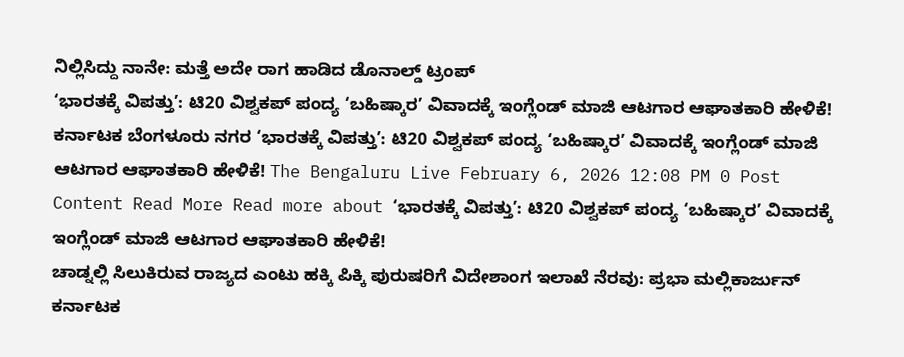ನಿಲ್ಲಿಸಿದ್ದು ನಾನೇ: ಮತ್ತೆ ಅದೇ ರಾಗ ಹಾಡಿದ ಡೊನಾಲ್ಡ್ ಟ್ರಂಪ್
‘ಭಾರತಕ್ಕೆ ವಿಪತ್ತು’: ಟಿ20 ವಿಶ್ವಕಪ್ ಪಂದ್ಯ ‘ಬಹಿಷ್ಕಾರ’ ವಿವಾದಕ್ಕೆ ಇಂಗ್ಲೆಂಡ್ ಮಾಜಿ ಆಟಗಾರ ಆಘಾತಕಾರಿ ಹೇಳಿಕೆ! ಕರ್ನಾಟಕ ಬೆಂಗಳೂರು ನಗರ ‘ಭಾರತಕ್ಕೆ ವಿಪತ್ತು’: ಟಿ20 ವಿಶ್ವಕಪ್ ಪಂದ್ಯ ‘ಬಹಿಷ್ಕಾರ’ ವಿವಾದಕ್ಕೆ ಇಂಗ್ಲೆಂಡ್ ಮಾಜಿ ಆಟಗಾರ ಆಘಾತಕಾರಿ ಹೇಳಿಕೆ! The Bengaluru Live February 6, 2026 12:08 PM 0 Post Content Read More Read more about ‘ಭಾರತಕ್ಕೆ ವಿಪತ್ತು’: ಟಿ20 ವಿಶ್ವಕಪ್ ಪಂದ್ಯ ‘ಬಹಿಷ್ಕಾರ’ ವಿವಾದಕ್ಕೆ ಇಂಗ್ಲೆಂಡ್ ಮಾಜಿ ಆಟಗಾರ ಆಘಾತಕಾರಿ ಹೇಳಿಕೆ!
ಚಾಡ್ನಲ್ಲಿ ಸಿಲುಕಿರುವ ರಾಜ್ಯದ ಎಂಟು ಹಕ್ಕಿ ಪಿಕ್ಕಿ ಪುರುಷರಿಗೆ ವಿದೇಶಾಂಗ ಇಲಾಖೆ ನೆರವು: ಪ್ರಭಾ ಮಲ್ಲಿಕಾರ್ಜುನ್ ಕರ್ನಾಟಕ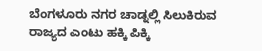ಬೆಂಗಳೂರು ನಗರ ಚಾಡ್ನಲ್ಲಿ ಸಿಲುಕಿರುವ ರಾಜ್ಯದ ಎಂಟು ಹಕ್ಕಿ ಪಿಕ್ಕಿ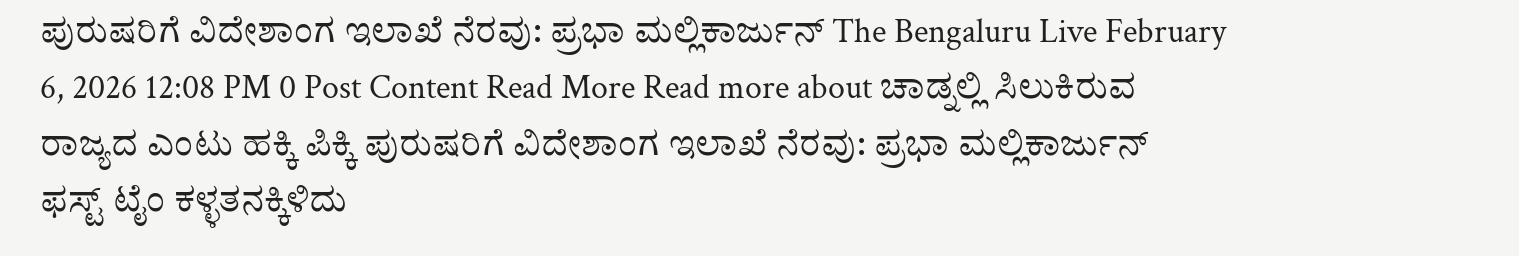ಪುರುಷರಿಗೆ ವಿದೇಶಾಂಗ ಇಲಾಖೆ ನೆರವು: ಪ್ರಭಾ ಮಲ್ಲಿಕಾರ್ಜುನ್ The Bengaluru Live February 6, 2026 12:08 PM 0 Post Content Read More Read more about ಚಾಡ್ನಲ್ಲಿ ಸಿಲುಕಿರುವ ರಾಜ್ಯದ ಎಂಟು ಹಕ್ಕಿ ಪಿಕ್ಕಿ ಪುರುಷರಿಗೆ ವಿದೇಶಾಂಗ ಇಲಾಖೆ ನೆರವು: ಪ್ರಭಾ ಮಲ್ಲಿಕಾರ್ಜುನ್
ಫಸ್ಟ್ ಟೈಂ ಕಳ್ಳತನಕ್ಕಿಳಿದು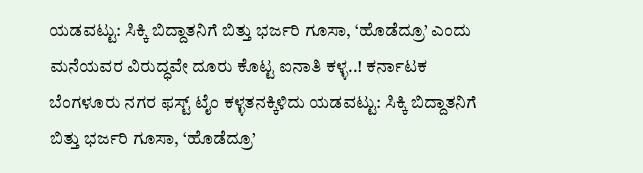ಯಡವಟ್ಟು: ಸಿಕ್ಕಿ ಬಿದ್ದಾತನಿಗೆ ಬಿತ್ತು ಭರ್ಜರಿ ಗೂಸಾ, ‘ಹೊಡೆದ್ರೂ’ ಎಂದು ಮನೆಯವರ ವಿರುದ್ಧವೇ ದೂರು ಕೊಟ್ಟ ಐನಾತಿ ಕಳ್ಳ..! ಕರ್ನಾಟಕ ಬೆಂಗಳೂರು ನಗರ ಫಸ್ಟ್ ಟೈಂ ಕಳ್ಳತನಕ್ಕಿಳಿದು ಯಡವಟ್ಟು: ಸಿಕ್ಕಿ ಬಿದ್ದಾತನಿಗೆ ಬಿತ್ತು ಭರ್ಜರಿ ಗೂಸಾ, ‘ಹೊಡೆದ್ರೂ’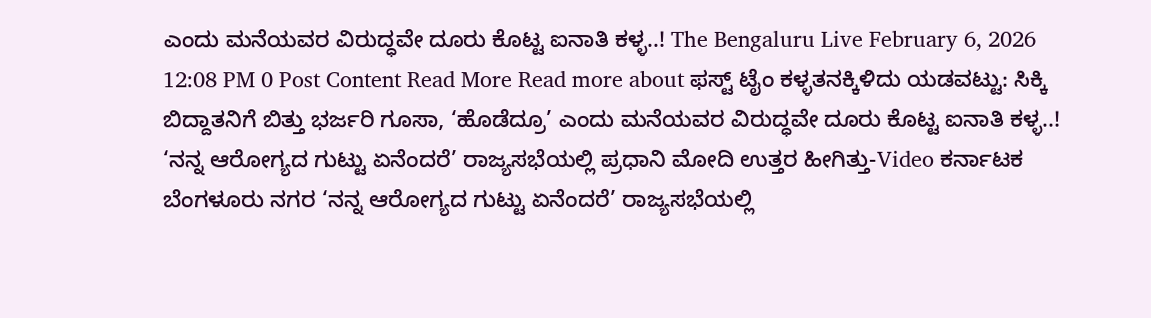ಎಂದು ಮನೆಯವರ ವಿರುದ್ಧವೇ ದೂರು ಕೊಟ್ಟ ಐನಾತಿ ಕಳ್ಳ..! The Bengaluru Live February 6, 2026 12:08 PM 0 Post Content Read More Read more about ಫಸ್ಟ್ ಟೈಂ ಕಳ್ಳತನಕ್ಕಿಳಿದು ಯಡವಟ್ಟು: ಸಿಕ್ಕಿ ಬಿದ್ದಾತನಿಗೆ ಬಿತ್ತು ಭರ್ಜರಿ ಗೂಸಾ, ‘ಹೊಡೆದ್ರೂ’ ಎಂದು ಮನೆಯವರ ವಿರುದ್ಧವೇ ದೂರು ಕೊಟ್ಟ ಐನಾತಿ ಕಳ್ಳ..!
‘ನನ್ನ ಆರೋಗ್ಯದ ಗುಟ್ಟು ಏನೆಂದರೆ’ ರಾಜ್ಯಸಭೆಯಲ್ಲಿ ಪ್ರಧಾನಿ ಮೋದಿ ಉತ್ತರ ಹೀಗಿತ್ತು-Video ಕರ್ನಾಟಕ ಬೆಂಗಳೂರು ನಗರ ‘ನನ್ನ ಆರೋಗ್ಯದ ಗುಟ್ಟು ಏನೆಂದರೆ’ ರಾಜ್ಯಸಭೆಯಲ್ಲಿ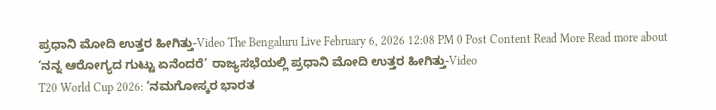ಪ್ರಧಾನಿ ಮೋದಿ ಉತ್ತರ ಹೀಗಿತ್ತು-Video The Bengaluru Live February 6, 2026 12:08 PM 0 Post Content Read More Read more about ‘ನನ್ನ ಆರೋಗ್ಯದ ಗುಟ್ಟು ಏನೆಂದರೆ’ ರಾಜ್ಯಸಭೆಯಲ್ಲಿ ಪ್ರಧಾನಿ ಮೋದಿ ಉತ್ತರ ಹೀಗಿತ್ತು-Video
T20 World Cup 2026: ‘ನಮಗೋಸ್ಕರ ಭಾರತ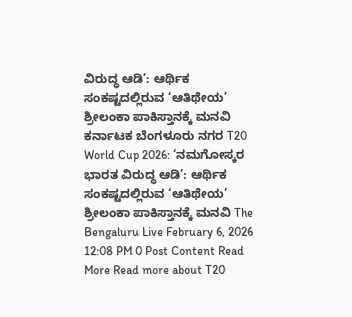ವಿರುದ್ಧ ಆಡಿ’: ಆರ್ಥಿಕ ಸಂಕಷ್ಟದಲ್ಲಿರುವ ‘ಆತಿಥೇಯ’ ಶ್ರೀಲಂಕಾ ಪಾಕಿಸ್ತಾನಕ್ಕೆ ಮನವಿ ಕರ್ನಾಟಕ ಬೆಂಗಳೂರು ನಗರ T20 World Cup 2026: ‘ನಮಗೋಸ್ಕರ ಭಾರತ ವಿರುದ್ಧ ಆಡಿ’: ಆರ್ಥಿಕ ಸಂಕಷ್ಟದಲ್ಲಿರುವ ‘ಆತಿಥೇಯ’ ಶ್ರೀಲಂಕಾ ಪಾಕಿಸ್ತಾನಕ್ಕೆ ಮನವಿ The Bengaluru Live February 6, 2026 12:08 PM 0 Post Content Read More Read more about T20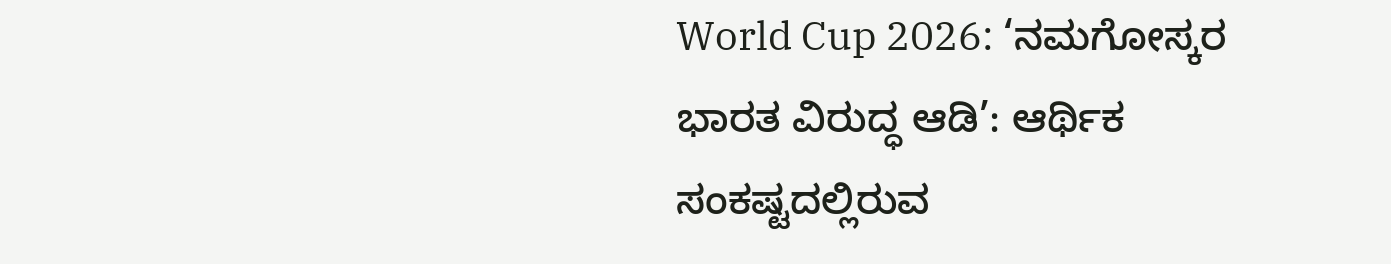World Cup 2026: ‘ನಮಗೋಸ್ಕರ ಭಾರತ ವಿರುದ್ಧ ಆಡಿ’: ಆರ್ಥಿಕ ಸಂಕಷ್ಟದಲ್ಲಿರುವ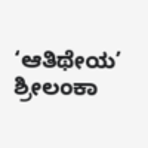‘ಆತಿಥೇಯ’ ಶ್ರೀಲಂಕಾ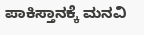ಪಾಕಿಸ್ತಾನಕ್ಕೆ ಮನವಿ